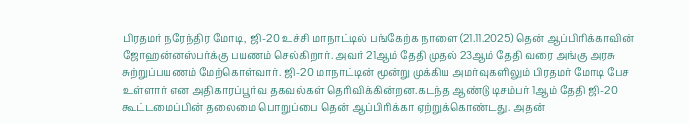பிரதமர் நரேந்திர மோடி, ஜி-20 உச்சி மாநாட்டில் பங்கேற்க நாளை (21.11.2025) தென் ஆப்பிரிக்காவின் ஜோஹன்னஸ்பர்க்கு பயணம் செல்கிறார். அவர் 21ஆம் தேதி முதல் 23ஆம் தேதி வரை அங்கு அரசு சுற்றுப்பயணம் மேற்கொள்வார். ஜி-20 மாநாட்டின் மூன்று முக்கிய அமர்வுகளிலும் பிரதமர் மோடி பேச உள்ளார் என அதிகாரப்பூர்வ தகவல்கள் தெரிவிக்கின்றன.கடந்த ஆண்டு டிசம்பர் 1ஆம் தேதி ஜி-20 கூட்டமைப்பின் தலைமை பொறுப்பை தென் ஆப்பிரிக்கா ஏற்றுக்கொண்டது. அதன்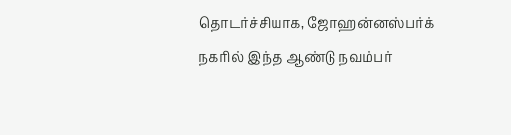தொடர்ச்சியாக, ஜோஹன்னஸ்பர்க் நகரில் இந்த ஆண்டு நவம்பர்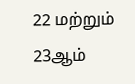22 மற்றும் 23ஆம்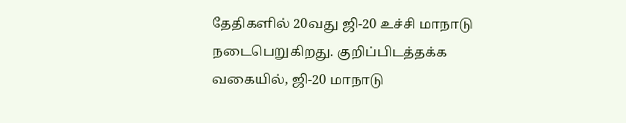தேதிகளில் 20வது ஜி-20 உச்சி மாநாடு நடைபெறுகிறது. குறிப்பிடத்தக்க வகையில், ஜி-20 மாநாடு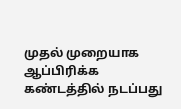முதல் முறையாக ஆப்பிரிக்க கண்டத்தில் நடப்பது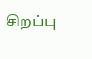சிறப்பு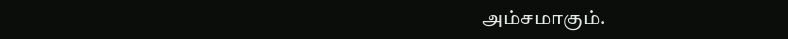அம்சமாகும்.